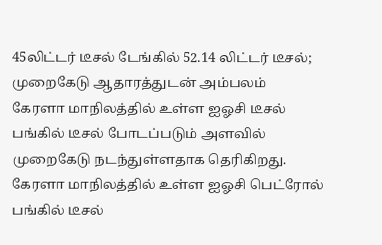45லிட்டர் டீசல் டேங்கில் 52.14 லிட்டர் டீசல்; முறைகேடு ஆதாரத்துடன் அம்பலம்
கேரளா மாநிலத்தில் உள்ள ஐஓசி டீசல் பங்கில் டீசல் போடப்படும் அளவில் முறைகேடு நடந்துள்ளதாக தெரிகிறது.
கேரளா மாநிலத்தில் உள்ள ஐஓசி பெட்ரோல் பங்கில் டீசல்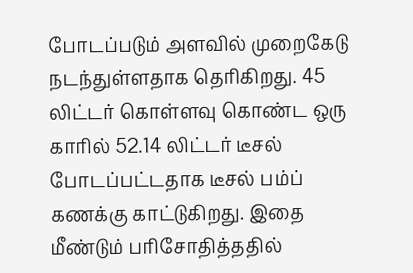போடப்படும் அளவில் முறைகேடு நடந்துள்ளதாக தெரிகிறது. 45 லிட்டர் கொள்ளவு கொண்ட ஒரு காரில் 52.14 லிட்டர் டீசல் போடப்பட்டதாக டீசல் பம்ப் கணக்கு காட்டுகிறது. இதை மீண்டும் பரிசோதித்ததில்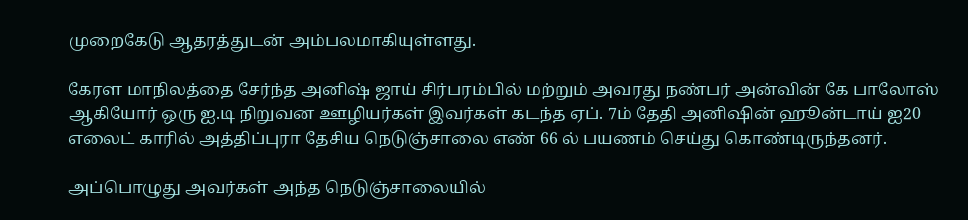முறைகேடு ஆதரத்துடன் அம்பலமாகியுள்ளது.

கேரள மாநிலத்தை சேர்ந்த அனிஷ் ஜாய் சிர்பரம்பில் மற்றும் அவரது நண்பர் அன்வின் கே பாலோஸ் ஆகியோர் ஒரு ஐ.டி நிறுவன ஊழியர்கள் இவர்கள் கடந்த ஏப். 7ம் தேதி அனிஷின் ஹூன்டாய் ஐ20 எலைட் காரில் அத்திப்புரா தேசிய நெடுஞ்சாலை எண் 66 ல் பயணம் செய்து கொண்டிருந்தனர்.

அப்பொழுது அவர்கள் அந்த நெடுஞ்சாலையில்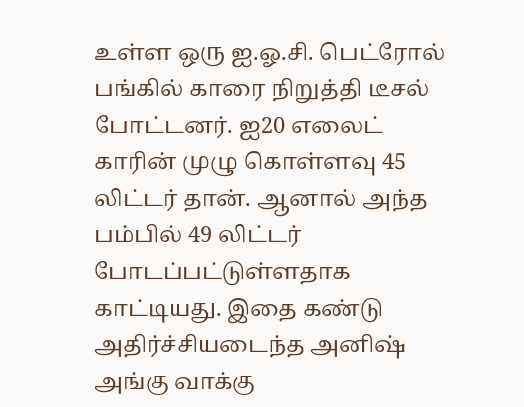உள்ள ஒரு ஐ.ஓ.சி. பெட்ரோல் பங்கில் காரை நிறுத்தி டீசல் போட்டனர். ஐ20 எலைட் காரின் முழு கொள்ளவு 45 லிட்டர் தான். ஆனால் அந்த பம்பில் 49 லிட்டர் போடப்பட்டுள்ளதாக காட்டியது. இதை கண்டு அதிர்ச்சியடைந்த அனிஷ் அங்கு வாக்கு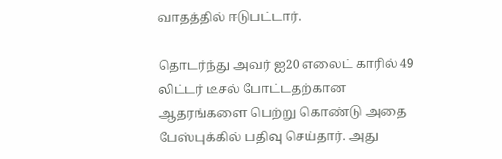வாதத்தில் ஈடுபட்டார்.

தொடர்ந்து அவர் ஐ20 எலைட் காரில் 49 லிட்டர் டீசல் போட்டதற்கான ஆதரங்களை பெற்று கொண்டு அதை பேஸ்புக்கில் பதிவு செய்தார். அது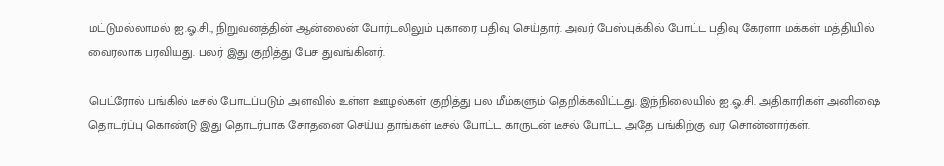மட்டுமல்லாமல் ஐ.ஓ.சி., நிறுவனத்தின் ஆன்லைன் போர்டலிலும் புகாரை பதிவு செய்தார். அவர் பேஸ்புக்கில் போட்ட பதிவு கேரளா மக்கள் மத்தியில் வைரலாக பரவியது. பலர் இது குறித்து பேச துவங்கினர்.

பெட்ரோல் பங்கில் டீசல் போடப்படும் அளவில் உள்ள ஊழல்கள் குறித்து பல மீம்களும் தெறிக்கவிட்டது. இந்நிலையில் ஐ.ஓ.சி. அதிகாரிகள் அனிஷை தொடர்ப்பு கொண்டு இது தொடர்பாக சோதனை செய்ய தாங்கள் டீசல் போட்ட காருடன் டீசல் போட்ட அதே பங்கிற்கு வர சொன்னார்கள்.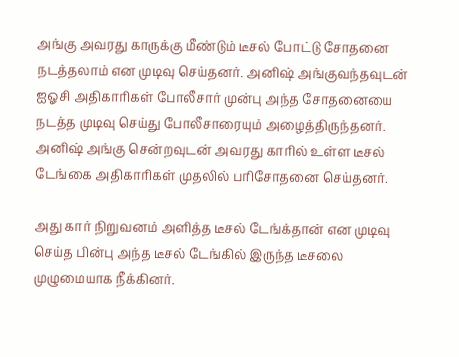அங்கு அவரது காருக்கு மீண்டும் டீசல் போட்டு சோதனை நடத்தலாம் என முடிவு செய்தனர். அனிஷ் அங்குவந்தவுடன் ஐஓசி அதிகாரிகள் போலீசார் முன்பு அந்த சோதனையை நடத்த முடிவு செய்து போலீசாரையும் அழைத்திருந்தனர். அனிஷ் அங்கு சென்றவுடன் அவரது காரில் உள்ள டீசல் டேங்கை அதிகாரிகள் முதலில் பரிசோதனை செய்தனர்.

அது கார் நிறுவனம் அளித்த டீசல் டேங்க்தான் என முடிவு செய்த பின்பு அந்த டீசல் டேங்கில் இருந்த டீசலை முழுமையாக நீக்கினர்.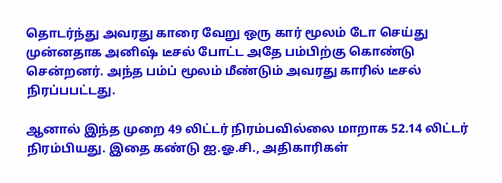தொடர்ந்து அவரது காரை வேறு ஒரு கார் மூலம் டோ செய்து முன்னதாக அனிஷ் டீசல் போட்ட அதே பம்பிற்கு கொண்டு சென்றனர். அந்த பம்ப் மூலம் மீண்டும் அவரது காரில் டீசல் நிரப்பபட்டது.

ஆனால் இந்த முறை 49 லிட்டர் நிரம்பவில்லை மாறாக 52.14 லிட்டர் நிரம்பியது. இதை கண்டு ஐ.ஓ.சி., அதிகாரிகள்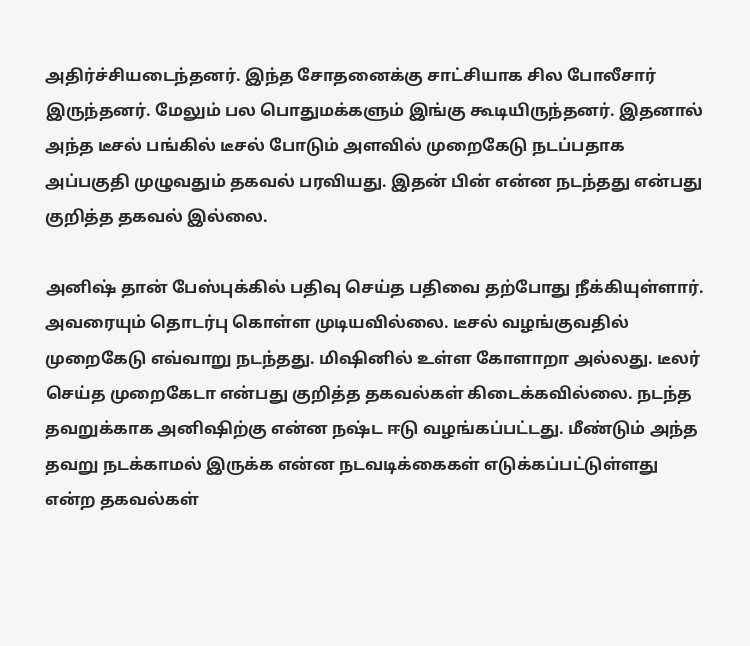அதிர்ச்சியடைந்தனர். இந்த சோதனைக்கு சாட்சியாக சில போலீசார் இருந்தனர். மேலும் பல பொதுமக்களும் இங்கு கூடியிருந்தனர். இதனால் அந்த டீசல் பங்கில் டீசல் போடும் அளவில் முறைகேடு நடப்பதாக அப்பகுதி முழுவதும் தகவல் பரவியது. இதன் பின் என்ன நடந்தது என்பது குறித்த தகவல் இல்லை.

அனிஷ் தான் பேஸ்புக்கில் பதிவு செய்த பதிவை தற்போது நீக்கியுள்ளார். அவரையும் தொடர்பு கொள்ள முடியவில்லை. டீசல் வழங்குவதில் முறைகேடு எவ்வாறு நடந்தது. மிஷினில் உள்ள கோளாறா அல்லது. டீலர் செய்த முறைகேடா என்பது குறித்த தகவல்கள் கிடைக்கவில்லை. நடந்த தவறுக்காக அனிஷிற்கு என்ன நஷ்ட ஈடு வழங்கப்பட்டது. மீண்டும் அந்த தவறு நடக்காமல் இருக்க என்ன நடவடிக்கைகள் எடுக்கப்பட்டுள்ளது என்ற தகவல்கள்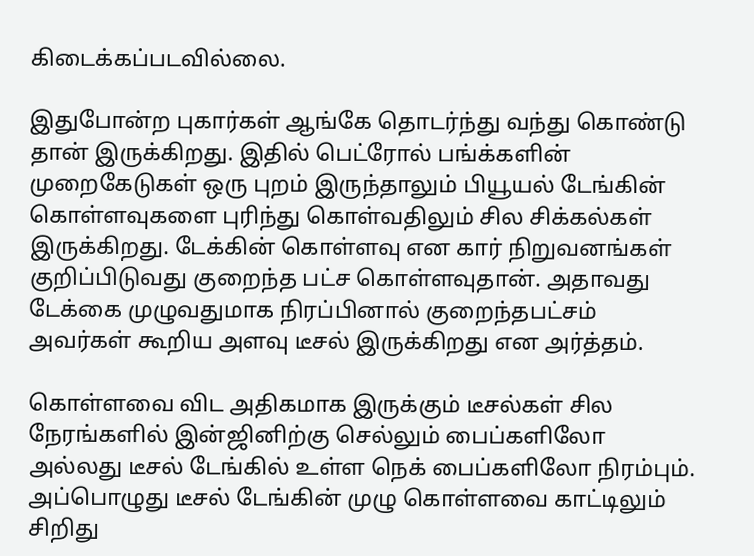கிடைக்கப்படவில்லை.

இதுபோன்ற புகார்கள் ஆங்கே தொடர்ந்து வந்து கொண்டு தான் இருக்கிறது. இதில் பெட்ரோல் பங்க்களின் முறைகேடுகள் ஒரு புறம் இருந்தாலும் பியூயல் டேங்கின் கொள்ளவுகளை புரிந்து கொள்வதிலும் சில சிக்கல்கள் இருக்கிறது. டேக்கின் கொள்ளவு என கார் நிறுவனங்கள் குறிப்பிடுவது குறைந்த பட்ச கொள்ளவுதான். அதாவது டேக்கை முழுவதுமாக நிரப்பினால் குறைந்தபட்சம் அவர்கள் கூறிய அளவு டீசல் இருக்கிறது என அர்த்தம்.

கொள்ளவை விட அதிகமாக இருக்கும் டீசல்கள் சில நேரங்களில் இன்ஜினிற்கு செல்லும் பைப்களிலோ அல்லது டீசல் டேங்கில் உள்ள நெக் பைப்களிலோ நிரம்பும். அப்பொழுது டீசல் டேங்கின் முழு கொள்ளவை காட்டிலும் சிறிது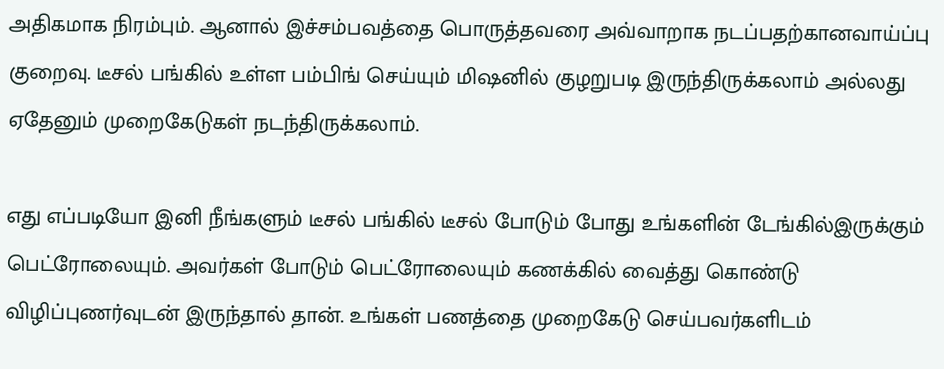அதிகமாக நிரம்பும். ஆனால் இச்சம்பவத்தை பொருத்தவரை அவ்வாறாக நடப்பதற்கானவாய்ப்பு குறைவு. டீசல் பங்கில் உள்ள பம்பிங் செய்யும் மிஷனில் குழறுபடி இருந்திருக்கலாம் அல்லது ஏதேனும் முறைகேடுகள் நடந்திருக்கலாம்.

எது எப்படியோ இனி நீங்களும் டீசல் பங்கில் டீசல் போடும் போது உங்களின் டேங்கில்இருக்கும் பெட்ரோலையும். அவர்கள் போடும் பெட்ரோலையும் கணக்கில் வைத்து கொண்டு விழிப்புணர்வுடன் இருந்தால் தான். உங்கள் பணத்தை முறைகேடு செய்பவர்களிடம்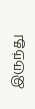இருந்து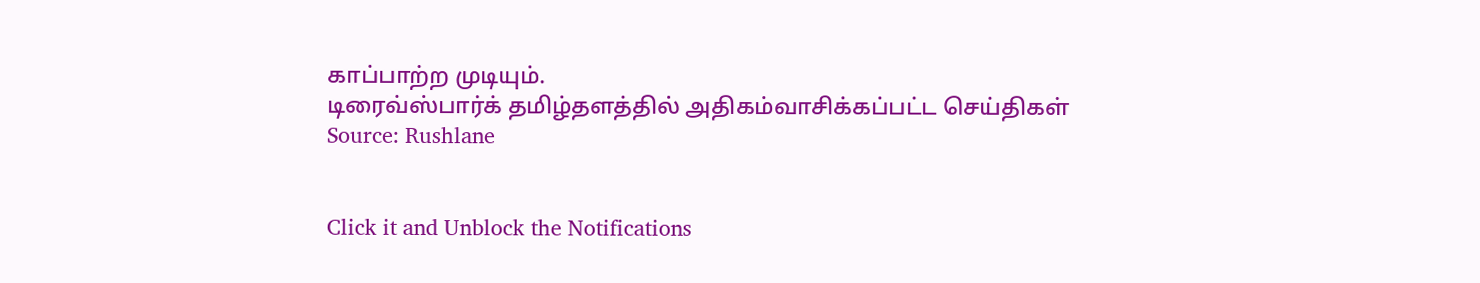காப்பாற்ற முடியும்.
டிரைவ்ஸ்பார்க் தமிழ்தளத்தில் அதிகம்வாசிக்கப்பட்ட செய்திகள்
Source: Rushlane


Click it and Unblock the Notifications